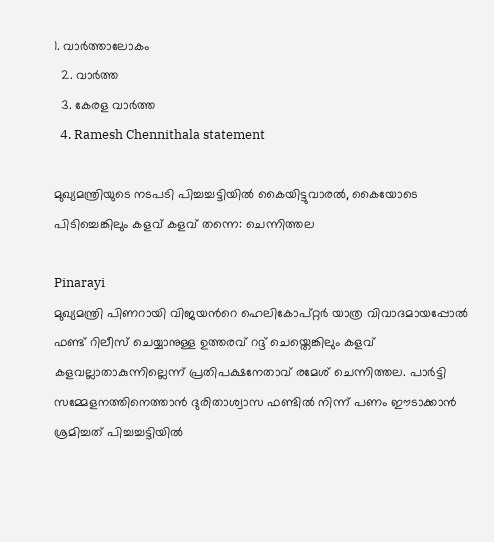1. വാര്‍ത്താലോകം
  2. വാര്‍ത്ത
  3. കേരള വാര്‍ത്ത
  4. Ramesh Chennithala statement

മുഖ്യമന്ത്രിയുടെ നടപടി പിച്ചച്ചട്ടിയില്‍ കൈയിട്ടുവാരല്‍, കൈയോടെ പിടിച്ചെങ്കിലും കളവ് കളവ് തന്നെ: ചെന്നിത്തല

Pinarayi
മുഖ്യമന്ത്രി പിണറായി വിജയന്‍റെ ഹെലികോപ്‌റ്റര്‍ യാത്ര വിവാദമായപ്പോല്‍ ഫണ്ട് റിലീസ് ചെയ്യാനുള്ള ഉത്തരവ് റദ്ദ് ചെയ്തെങ്കിലും കളവ് കളവല്ലാതാകുന്നില്ലെന്ന് പ്രതിപക്ഷനേതാവ് രമേശ് ചെന്നിത്തല. പാര്‍ട്ടി സമ്മേളനത്തിനെത്താന്‍ ദുരിതാശ്വാസ ഫണ്ടില്‍ നിന്ന് പണം ഈടാക്കാന്‍ ശ്രമിച്ചത് പിച്ചച്ചട്ടിയില്‍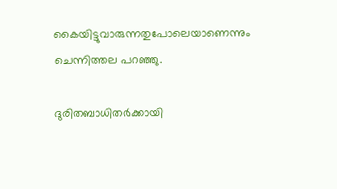കൈയിട്ടുവാരുന്നതുപോലെയാണെന്നും ചെന്നിത്തല പറഞ്ഞു.

ദുരിതബാധിതര്‍ക്കായി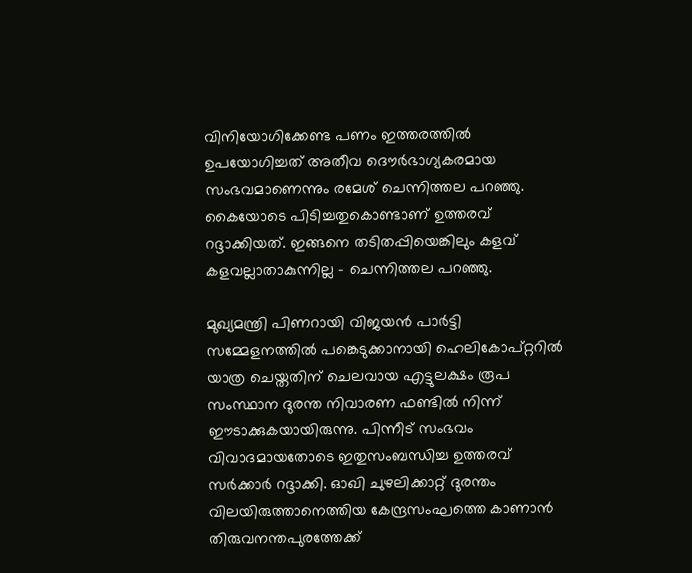വിനിയോഗിക്കേണ്ട പണം ഇത്തരത്തില്‍ ഉപയോഗിച്ചത് അതീവ ദൌര്‍ഭാഗ്യകരമായ സംഭവമാണെന്നും രമേശ് ചെന്നിത്തല പറഞ്ഞു. കൈയോടെ പിടിച്ചതുകൊണ്ടാണ് ഉത്തരവ് റദ്ദാക്കിയത്. ഇങ്ങനെ തടിതപ്പിയെങ്കിലും കളവ് കളവല്ലാതാകുന്നില്ല - ചെന്നിത്തല പറഞ്ഞു.

മുഖ്യമന്ത്രി പിണറായി വിജയന്‍ പാര്‍ട്ടി സമ്മേളനത്തില്‍ പങ്കെടുക്കാനായി ഹെലികോപ്റ്ററില്‍ യാത്ര ചെയ്തതിന് ചെലവായ എട്ടുലക്ഷം രൂപ സംസ്ഥാന ദുരന്ത നിവാരണ ഫണ്ടില്‍ നിന്ന് ഈടാക്കുകയായിരുന്നു. പിന്നീട് സംഭവം വിവാദമായതോടെ ഇതുസംബന്ധിച്ച ഉത്തരവ് സര്‍ക്കാര്‍ റദ്ദാക്കി. ഓഖി ചുഴലിക്കാറ്റ് ദുരന്തം വിലയിരുത്താനെത്തിയ കേന്ദ്രസംഘത്തെ കാണാന്‍ തിരുവനന്തപുരത്തേക്ക്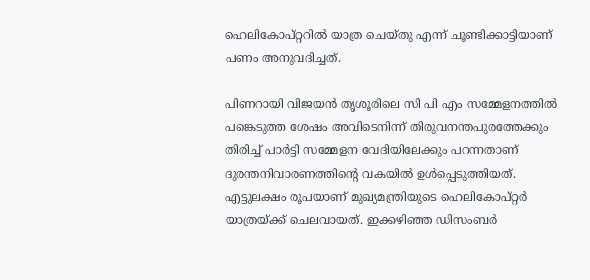ഹെലികോപ്റ്ററില്‍ യാത്ര ചെയ്തു എന്ന് ചൂണ്ടിക്കാട്ടിയാണ് പണം അനുവദിച്ചത്.

പിണറായി വിജയന്‍ തൃശൂരിലെ സി പി എം സമ്മേളനത്തില്‍ പങ്കെടുത്ത ശേഷം അവിടെനിന്ന് തിരുവനന്തപുരത്തേക്കും തിരിച്ച് പാര്‍ട്ടി സമ്മേളന വേദിയിലേക്കും പറന്നതാണ് ദുരന്തനിവാരണത്തിന്‍റെ വകയില്‍ ഉള്‍പ്പെടുത്തിയത്. എട്ടുലക്ഷം രൂപയാണ് മുഖ്യമന്ത്രിയുടെ ഹെലികോപ്റ്റര്‍ യാത്രയ്ക്ക് ചെലവായത്. ഇക്കഴിഞ്ഞ ഡിസംബര്‍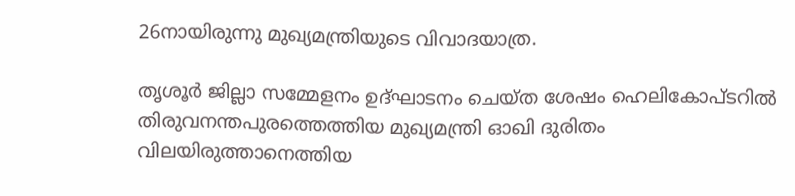26നായിരുന്നു മുഖ്യമന്ത്രിയുടെ വിവാദയാത്ര.

തൃശൂര്‍ ജില്ലാ സമ്മേളനം ഉദ്ഘാടനം ചെയ്ത ശേഷം ഹെലികോപ്ടറില്‍ തിരുവനന്തപുരത്തെത്തിയ മുഖ്യമന്ത്രി ഓഖി ദുരിതം വിലയിരുത്താനെത്തിയ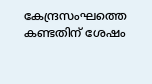കേന്ദ്രസംഘത്തെ കണ്ടതിന് ശേഷം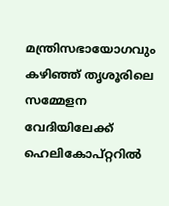മന്ത്രിസഭായോഗവും കഴിഞ്ഞ് തൃശൂരിലെ സമ്മേളന വേദിയിലേക്ക് ഹെലികോപ്റ്ററില്‍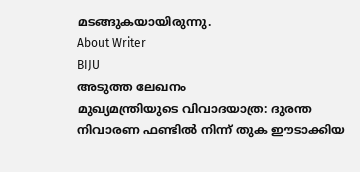മടങ്ങുകയായിരുന്നു.
About Writer
BIJU
അടുത്ത ലേഖനം
മുഖ്യമന്ത്രിയുടെ വിവാദയാത്ര: ദുരന്ത നിവാരണ ഫണ്ടില്‍ നിന്ന് തുക ഈടാക്കിയ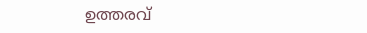ഉത്തരവ്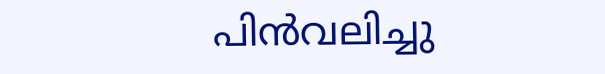പിന്‍‌വലിച്ചു